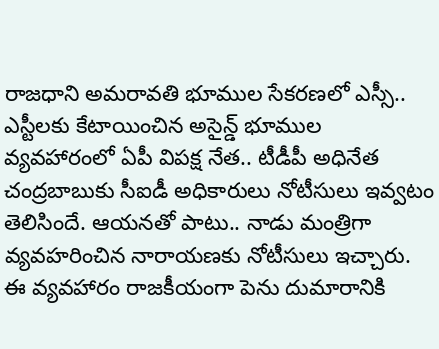రాజధాని అమరావతి భూముల సేకరణలో ఎస్సీ.. ఎస్టీలకు కేటాయించిన అసైన్డ్ భూముల వ్యవహారంలో ఏపీ విపక్ష నేత.. టీడీపీ అధినేత చంద్రబాబుకు సీఐడీ అధికారులు నోటీసులు ఇవ్వటం తెలిసిందే. ఆయనతో పాటు.. నాడు మంత్రిగా వ్యవహరించిన నారాయణకు నోటీసులు ఇచ్చారు. ఈ వ్యవహారం రాజకీయంగా పెను దుమారానికి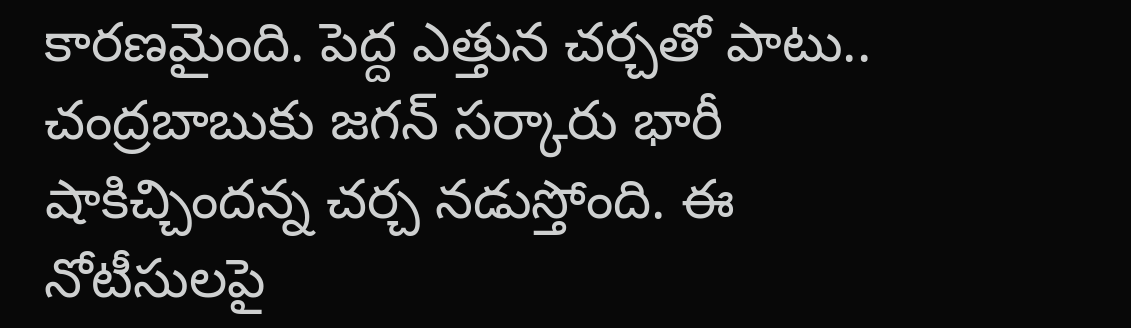కారణమైంది. పెద్ద ఎత్తున చర్చతో పాటు.. చంద్రబాబుకు జగన్ సర్కారు భారీ షాకిచ్చిందన్న చర్చ నడుస్తోంది. ఈ నోటీసులపై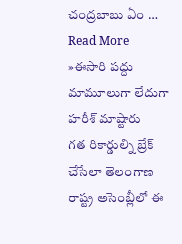చంద్రబాబు ఏం …
Read More »ఈసారి పద్దు మామూలుగా లేదుగా హరీశ్ మాష్టారు
గత రికార్డుల్ని బ్రేక్ చేసేలా తెలంగాణ రాష్ట్ర అసెంబ్లీలో ఈ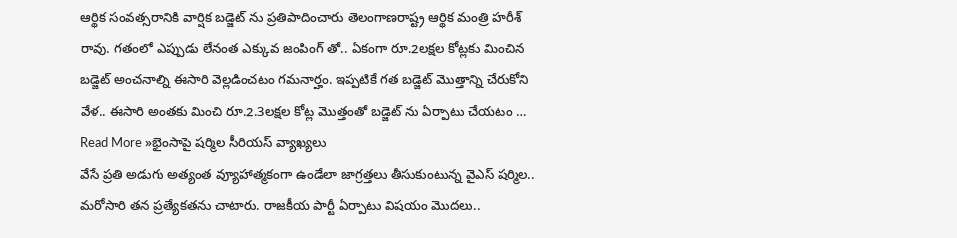ఆర్థిక సంవత్సరానికి వార్షిక బడ్జెట్ ను ప్రతిపాదించారు తెలంగాణరాష్ట్ర ఆర్థిక మంత్రి హరీశ్ రావు. గతంలో ఎప్పుడు లేనంత ఎక్కువ జంపింగ్ తో.. ఏకంగా రూ.2లక్షల కోట్లకు మించిన బడ్జెట్ అంచనాల్ని ఈసారి వెల్లడించటం గమనార్హం. ఇప్పటికే గత బడ్జెట్ మొత్తాన్ని చేరుకోని వేళ.. ఈసారి అంతకు మించి రూ.2.3లక్షల కోట్ల మొత్తంతో బడ్జెట్ ను ఏర్పాటు చేయటం …
Read More »భైంసాపై షర్మిల సీరియస్ వ్యాఖ్యలు
వేసే ప్రతి అడుగు అత్యంత వ్యూహాత్మకంగా ఉండేలా జాగ్రత్తలు తీసుకుంటున్న వైఎస్ షర్మిల.. మరోసారి తన ప్రత్యేకతను చాటారు. రాజకీయ పార్టీ ఏర్పాటు విషయం మొదలు..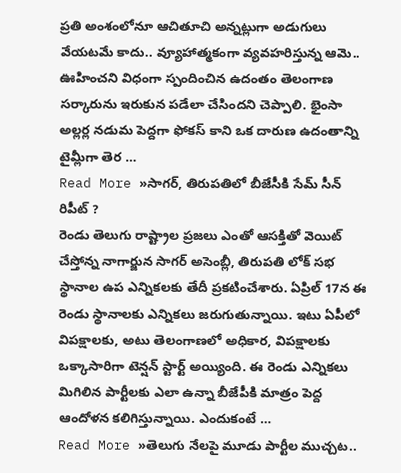ప్రతి అంశంలోనూ ఆచితూచి అన్నట్లుగా అడుగులు వేయటమే కాదు.. వ్యూహాత్మకంగా వ్యవహరిస్తున్న ఆమె.. ఊహించని విధంగా స్పందించిన ఉదంతం తెలంగాణ సర్కారును ఇరుకున పడేలా చేసిందని చెప్పాలి. భైంసా అల్లర్ల నడుమ పెద్దగా ఫోకస్ కాని ఒక దారుణ ఉదంతాన్ని టైమ్లీగా తెర …
Read More »సాగర్, తిరుపతిలో బీజేసీకి సేమ్ సీన్ రిపీట్ ?
రెండు తెలుగు రాష్ట్రాల ప్రజలు ఎంతో ఆసక్తితో వెయిట్ చేస్తోన్న నాగార్జున సాగర్ అసెంబ్లీ, తిరుపతి లోక్ సభ స్థానాల ఉప ఎన్నికలకు తేదీ ప్రకటించేశారు. ఏప్రిల్ 17న ఈ రెండు స్థానాలకు ఎన్నికలు జరుగుతున్నాయి. ఇటు ఏపీలో విపక్షాలకు, అటు తెలంగాణలో అధికార, విపక్షాలకు ఒక్కాసారిగా టెన్షన్ స్టార్ట్ అయ్యింది. ఈ రెండు ఎన్నికలు మిగిలిన పార్టీలకు ఎలా ఉన్నా బీజేపీకి మాత్రం పెద్ద ఆందోళన కలిగిస్తున్నాయి. ఎందుకంటే …
Read More »తెలుగు నేలపై మూడు పార్టీల ముచ్చట..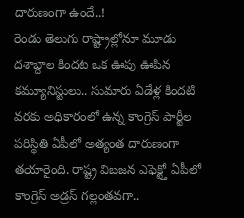దారుణంగా ఉందే..!
రెండు తెలుగు రాష్ట్రాల్లోనూ మూడు దశాబ్దాల కిందట ఒక ఊపు ఊపిన కమ్యూనిస్టులు.. సుమారు ఏడేళ్ల కిందటి వరకు అధికారంలో ఉన్న కాంగ్రెస్ పార్టీల పరిస్థితి ఏపీలో అత్యంత దారుణంగా తయారైంది. రాష్ట్ర విబజన ఎఫెక్ట్తో ఏపీలో కాంగ్రెస్ అడ్రస్ గల్లంతవగా..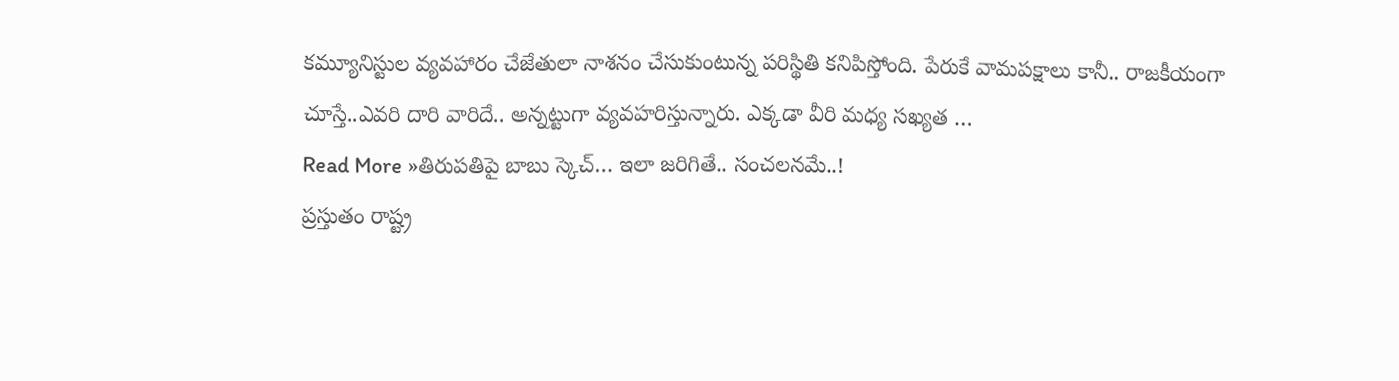కమ్యూనిస్టుల వ్యవహారం చేజేతులా నాశనం చేసుకుంటున్న పరిస్థితి కనిపిస్తోంది. పేరుకే వామపక్షాలు కానీ.. రాజకీయంగా చూస్తే..ఎవరి దారి వారిదే.. అన్నట్టుగా వ్యవహరిస్తున్నారు. ఎక్కడా వీరి మధ్య సఖ్యత …
Read More »తిరుపతిపై బాబు స్కెచ్… ఇలా జరిగితే.. సంచలనమే..!
ప్రస్తుతం రాష్ట్ర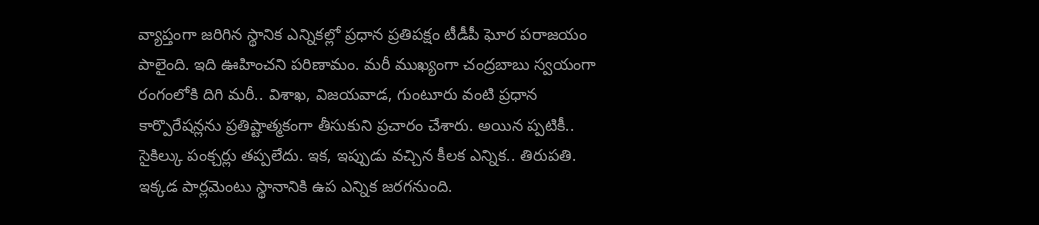వ్యాప్తంగా జరిగిన స్థానిక ఎన్నికల్లో ప్రధాన ప్రతిపక్షం టీడీపీ ఘోర పరాజయం పాలైంది. ఇది ఊహించని పరిణామం. మరీ ముఖ్యంగా చంద్రబాబు స్వయంగా రంగంలోకి దిగి మరీ.. విశాఖ, విజయవాడ, గుంటూరు వంటి ప్రధాన కార్పొరేషన్లను ప్రతిష్టాత్మకంగా తీసుకుని ప్రచారం చేశారు. అయిన ప్పటికీ.. సైకిల్కు పంక్చర్లు తప్పలేదు. ఇక, ఇప్పుడు వచ్చిన కీలక ఎన్నిక.. తిరుపతి. ఇక్కడ పార్లమెంటు స్థానానికి ఉప ఎన్నిక జరగనుంది.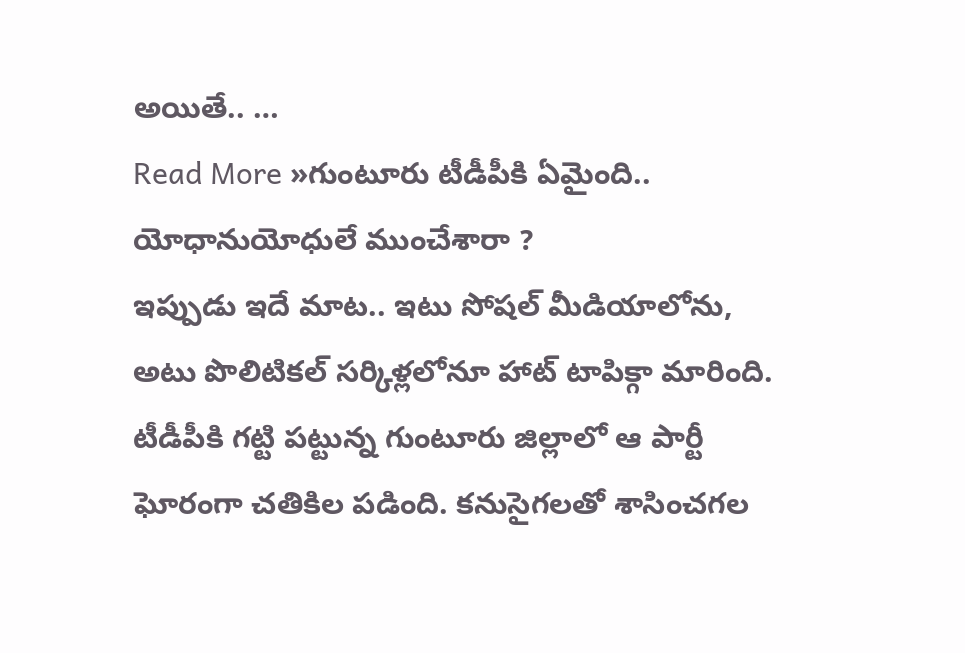అయితే.. …
Read More »గుంటూరు టీడీపీకి ఏమైంది.. యోధానుయోధులే ముంచేశారా ?
ఇప్పుడు ఇదే మాట.. ఇటు సోషల్ మీడియాలోను, అటు పొలిటికల్ సర్కిళ్లలోనూ హాట్ టాపిక్గా మారింది. టీడీపీకి గట్టి పట్టున్న గుంటూరు జిల్లాలో ఆ పార్టీ ఘోరంగా చతికిల పడింది. కనుసైగలతో శాసించగల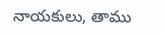నాయకులు, తాము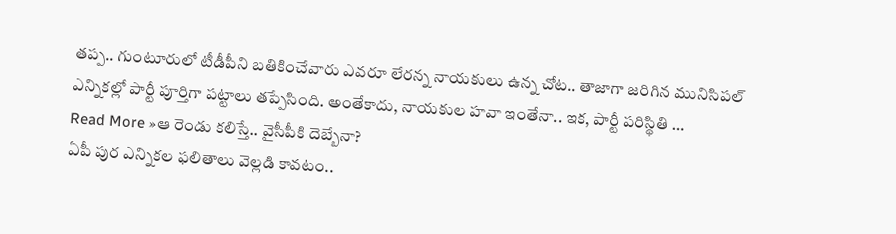తప్ప.. గుంటూరులో టీడీపీని బతికించేవారు ఎవరూ లేరన్న నాయకులు ఉన్న చోట.. తాజాగా జరిగిన మునిసిపల్ ఎన్నికల్లో పార్టీ పూర్తిగా పట్టాలు తప్పేసింది. అంతేకాదు, నాయకుల హవా ఇంతేనా.. ఇక, పార్టీ పరిస్థితి …
Read More »ఆ రెండు కలిస్తే.. వైసీపీకి దెబ్బేనా?
ఏపీ పుర ఎన్నికల ఫలితాలు వెల్లడి కావటం..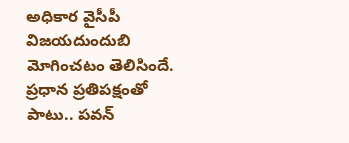అధికార వైసీపీ విజయదుందుబి మోగించటం తెలిసిందే. ప్రధాన ప్రతిపక్షంతో పాటు.. పవన్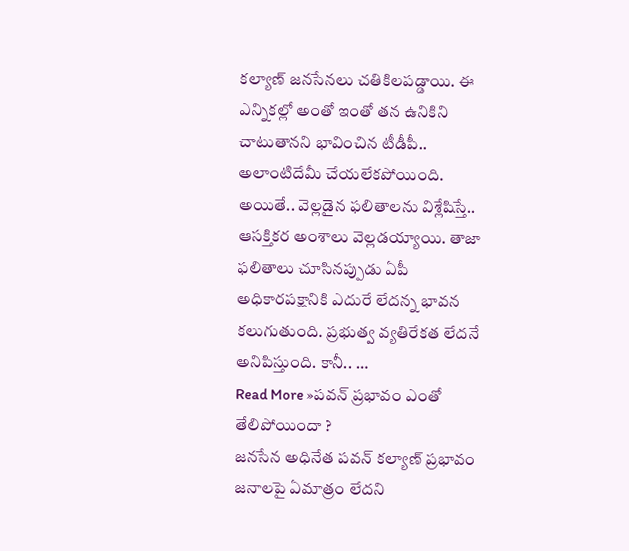కల్యాణ్ జనసేనలు చతికిలపడ్డాయి. ఈ ఎన్నికల్లో అంతో ఇంతో తన ఉనికిని చాటుతానని భావించిన టీడీపీ.. అలాంటిదేమీ చేయలేకపోయింది. అయితే.. వెల్లడైన ఫలితాలను విశ్లేషిస్తే.. ఆసక్తికర అంశాలు వెల్లడయ్యాయి. తాజా ఫలితాలు చూసినప్పుడు ఏపీ అధికారపక్షానికి ఎదురే లేదన్న భావన కలుగుతుంది. ప్రభుత్వ వ్యతిరేకత లేదనే అనిపిస్తుంది. కానీ.. …
Read More »పవన్ ప్రభావం ఎంతో తేలిపోయిందా ?
జనసేన అధినేత పవన్ కల్యాణ్ ప్రభావం జనాలపై ఏమాత్రం లేదని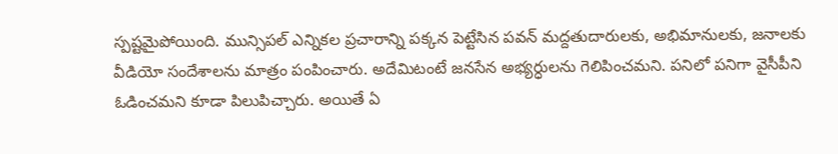స్పష్టమైపోయింది. మున్సిపల్ ఎన్నికల ప్రచారాన్ని పక్కన పెట్టేసిన పవన్ మద్దతుదారులకు, అభిమానులకు, జనాలకు వీడియో సందేశాలను మాత్రం పంపించారు. అదేమిటంటే జనసేన అభ్యర్ధులను గెలిపించమని. పనిలో పనిగా వైసీపీని ఓడించమని కూడా పిలుపిచ్చారు. అయితే ఏ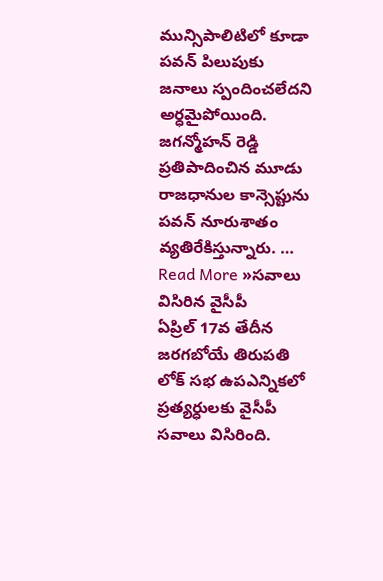మున్సిపాలిటిలో కూడా పవన్ పిలుపుకు జనాలు స్పందించలేదని అర్ధమైపోయింది. జగన్మోహన్ రెడ్డి ప్రతిపాదించిన మూడు రాజధానుల కాన్సెప్టును పవన్ నూరుశాతం వ్యతిరేకిస్తున్నారు. …
Read More »సవాలు విసిరిన వైసీపీ
ఏప్రిల్ 17వ తేదీన జరగబోయే తిరుపతి లోక్ సభ ఉపఎన్నికలో ప్రత్యర్ధులకు వైసీపీ సవాలు విసిరింది.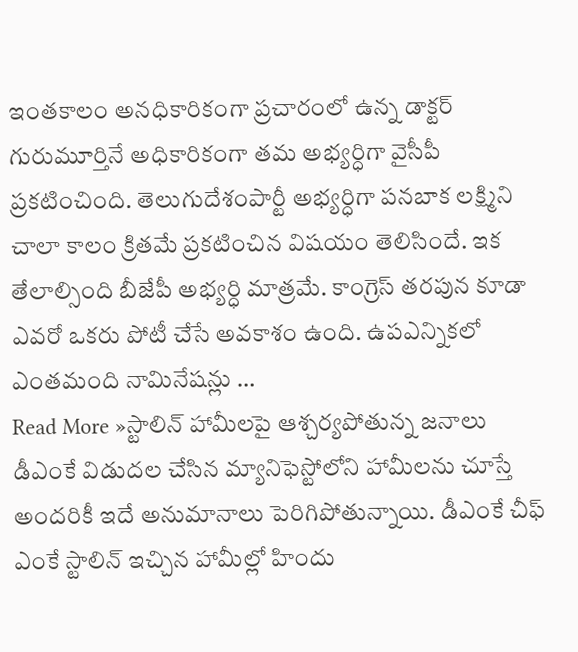ఇంతకాలం అనధికారికంగా ప్రచారంలో ఉన్న డాక్టర్ గురుమూర్తినే అధికారికంగా తమ అభ్యర్ధిగా వైసీపీ ప్రకటించింది. తెలుగుదేశంపార్టీ అభ్యర్ధిగా పనబాక లక్ష్మిని చాలా కాలం క్రితమే ప్రకటించిన విషయం తెలిసిందే. ఇక తేలాల్సింది బీజేపీ అభ్యర్ధి మాత్రమే. కాంగ్రెస్ తరపున కూడా ఎవరో ఒకరు పోటీ చేసే అవకాశం ఉంది. ఉపఎన్నికలో ఎంతమంది నామినేషన్లు …
Read More »స్టాలిన్ హామీలపై ఆశ్చర్యపోతున్న జనాలు
డీఎంకే విడుదల చేసిన మ్యానిఫెస్టోలోని హామీలను చూస్తే అందరికీ ఇదే అనుమానాలు పెరిగిపోతున్నాయి. డీఎంకే చీఫ్ ఎంకే స్టాలిన్ ఇచ్చిన హామీల్లో హిందు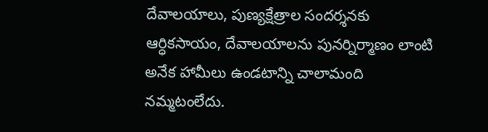దేవాలయాలు, పుణ్యక్షేత్రాల సందర్శనకు ఆర్ధికసాయం, దేవాలయాలను పునర్నిర్మాణం లాంటి అనేక హామీలు ఉండటాన్ని చాలామంది నమ్మటంలేదు.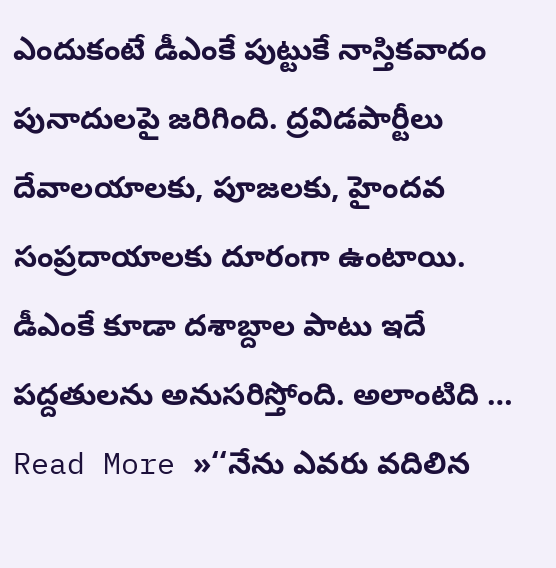ఎందుకంటే డీఎంకే పుట్టుకే నాస్తికవాదం పునాదులపై జరిగింది. ద్రవిడపార్టీలు దేవాలయాలకు, పూజలకు, హైందవ సంప్రదాయాలకు దూరంగా ఉంటాయి. డీఎంకే కూడా దశాబ్దాల పాటు ఇదే పద్దతులను అనుసరిస్తోంది. అలాంటిది …
Read More »‘‘నేను ఎవరు వదిలిన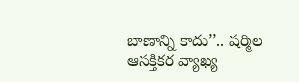బాణాన్ని కాదు’’.. షర్మిల ఆసక్తికర వ్యాఖ్య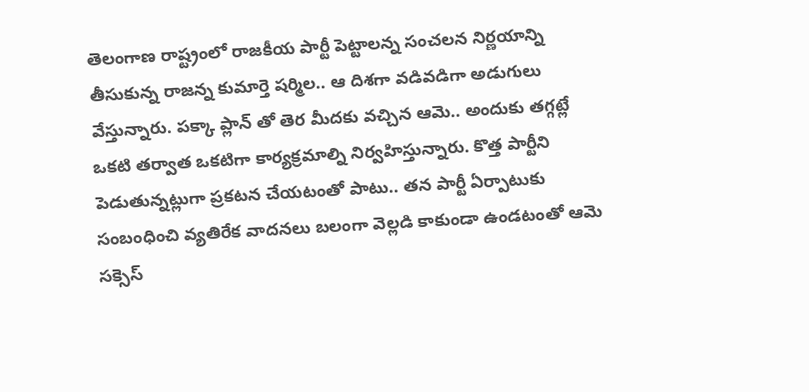తెలంగాణ రాష్ట్రంలో రాజకీయ పార్టీ పెట్టాలన్న సంచలన నిర్ణయాన్ని తీసుకున్న రాజన్న కుమార్తె షర్మిల.. ఆ దిశగా వడివడిగా అడుగులు వేస్తున్నారు. పక్కా ప్లాన్ తో తెర మీదకు వచ్చిన ఆమె.. అందుకు తగ్గట్లే ఒకటి తర్వాత ఒకటిగా కార్యక్రమాల్ని నిర్వహిస్తున్నారు. కొత్త పార్టీని పెడుతున్నట్లుగా ప్రకటన చేయటంతో పాటు.. తన పార్టీ ఏర్పాటుకు సంబంధించి వ్యతిరేక వాదనలు బలంగా వెల్లడి కాకుండా ఉండటంతో ఆమె సక్సెస్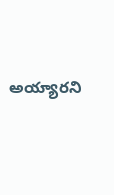అయ్యారని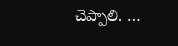చెప్పాలి. …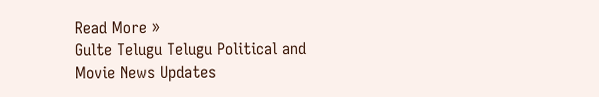Read More »
Gulte Telugu Telugu Political and Movie News Updates